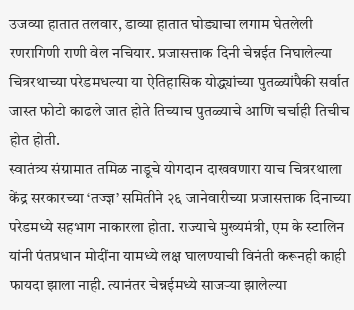उजव्या हातात तलवार, डाव्या हातात घोड्याचा लगाम घेतलेली रणरागिणी राणी वेल नचियार. प्रजासत्ताक दिनी चेन्नईत निघालेल्या चित्ररथाच्या परेडमधल्या या ऐतिहासिक योद्ध्यांच्या पुतळ्यांपैकी सर्वात जास्त फोटो काढले जात होते तिच्याच पुतळ्याचे आणि चर्चाही तिचीच होत होती.
स्वातंत्र्य संग्रामात तमिळ नाडूचे योगदान दाखवणारा याच चित्ररथाला केंद्र सरकारच्या ‘तज्ज्ञ’ समितीने २६ जानेवारीच्या प्रजासत्ताक दिनाच्या परेडमध्ये सहभाग नाकारला होता. राज्याचे मुख्यमंत्री, एम के स्टालिन यांनी पंतप्रधान मोदींना यामध्ये लक्ष घालण्याची विनंती करूनही काही फायदा झाला नाही. त्यानंतर चेन्नईमध्ये साजऱ्या झालेल्या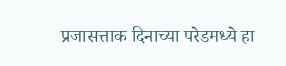प्रजासत्ताक दिनाच्या परेडमध्ये हा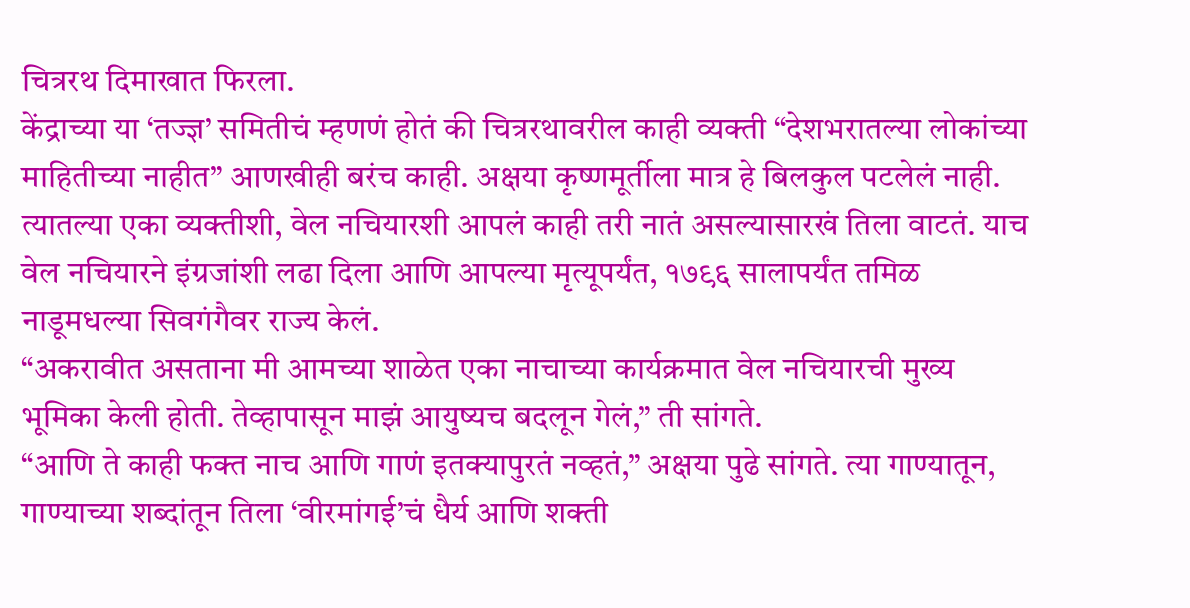चित्ररथ दिमाखात फिरला.
केंद्राच्या या ‘तज्ज्ञ’ समितीचं म्हणणं होतं की चित्ररथावरील काही व्यक्ती “देशभरातल्या लोकांच्या माहितीच्या नाहीत” आणखीही बरंच काही. अक्षया कृष्णमूर्तीला मात्र हे बिलकुल पटलेलं नाही. त्यातल्या एका व्यक्तीशी, वेल नचियारशी आपलं काही तरी नातं असल्यासारखं तिला वाटतं. याच वेल नचियारने इंग्रजांशी लढा दिला आणि आपल्या मृत्यूपर्यंत, १७९६ सालापर्यंत तमिळ नाडूमधल्या सिवगंगैवर राज्य केलं.
“अकरावीत असताना मी आमच्या शाळेत एका नाचाच्या कार्यक्रमात वेल नचियारची मुख्य भूमिका केली होती. तेव्हापासून माझं आयुष्यच बदलून गेलं,” ती सांगते.
“आणि ते काही फक्त नाच आणि गाणं इतक्यापुरतं नव्हतं,” अक्षया पुढे सांगते. त्या गाण्यातून, गाण्याच्या शब्दांतून तिला ‘वीरमांगई’चं धैर्य आणि शक्ती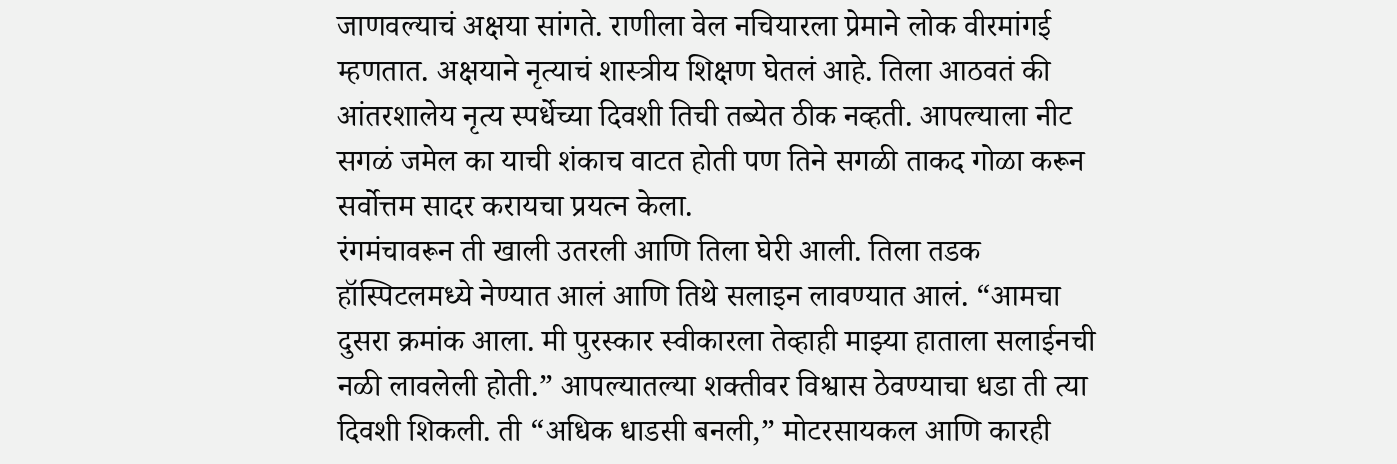जाणवल्याचं अक्षया सांगते. राणीला वेल नचियारला प्रेमाने लोक वीरमांगई म्हणतात. अक्षयाने नृत्याचं शास्त्रीय शिक्षण घेतलं आहे. तिला आठवतं की आंतरशालेय नृत्य स्पर्धेच्या दिवशी तिची तब्येत ठीक नव्हती. आपल्याला नीट सगळं जमेल का याची शंकाच वाटत होती पण तिने सगळी ताकद गोळा करून सर्वोत्तम सादर करायचा प्रयत्न केला.
रंगमंचावरून ती खाली उतरली आणि तिला घेरी आली. तिला तडक हॉस्पिटलमध्ये नेण्यात आलं आणि तिथे सलाइन लावण्यात आलं. “आमचा दुसरा क्रमांक आला. मी पुरस्कार स्वीकारला तेव्हाही माझ्या हाताला सलाईनची नळी लावलेली होती.” आपल्यातल्या शक्तीवर विश्वास ठेवण्याचा धडा ती त्या दिवशी शिकली. ती “अधिक धाडसी बनली,” मोटरसायकल आणि कारही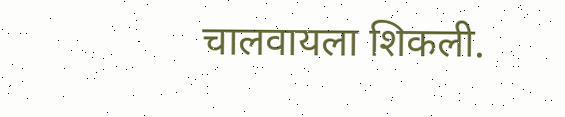चालवायला शिकली.